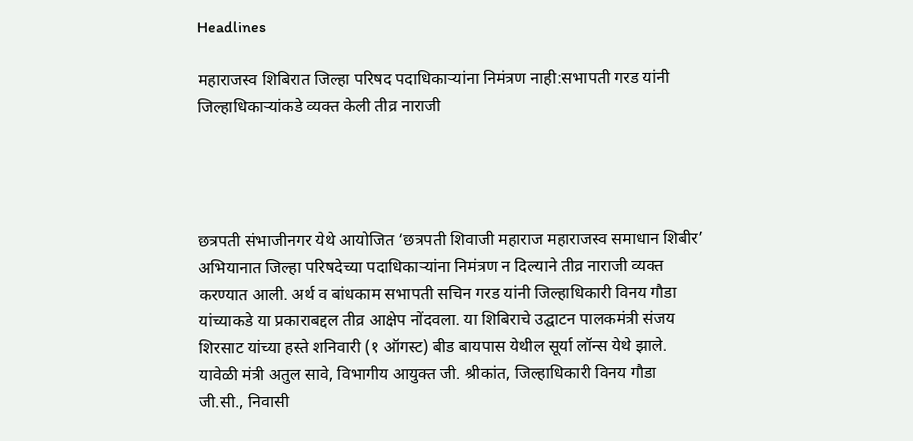Headlines

महाराजस्व शिबिरात जिल्हा परिषद पदाधिकाऱ्यांना निमंत्रण नाही:सभापती गरड यांनी जिल्हाधिकाऱ्यांकडे व्यक्त केली तीव्र नाराजी




छत्रपती संभाजीनगर येथे आयोजित ‘छत्रपती शिवाजी महाराज महाराजस्व समाधान शिबीर’ अभियानात जिल्हा परिषदेच्या पदाधिकाऱ्यांना निमंत्रण न दिल्याने तीव्र नाराजी व्यक्त करण्यात आली. अर्थ व बांधकाम सभापती सचिन गरड यांनी जिल्हाधिकारी विनय गौडा यांच्याकडे या प्रकाराबद्दल तीव्र आक्षेप नोंदवला. या शिबिराचे उद्घाटन पालकमंत्री संजय शिरसाट यांच्या हस्ते शनिवारी (१ ऑगस्ट) बीड बायपास येथील सूर्या लॉन्स येथे झाले. यावेळी मंत्री अतुल सावे, विभागीय आयुक्त जी. श्रीकांत, जिल्हाधिकारी विनय गौडा जी.सी., निवासी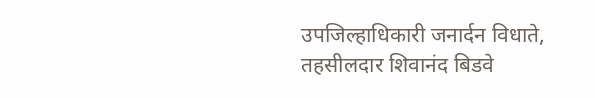उपजिल्हाधिकारी जनार्दन विधाते, तहसीलदार शिवानंद बिडवे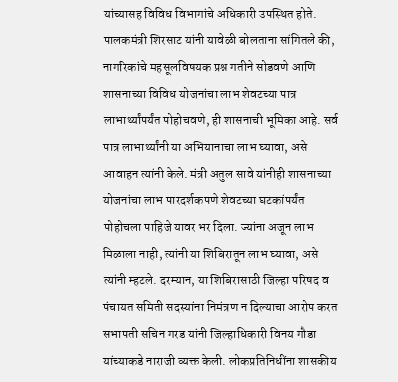यांच्यासह विविध विभागांचे अधिकारी उपस्थित होते. पालकमंत्री शिरसाट यांनी यावेळी बोलताना सांगितले की, नागरिकांचे महसूलविषयक प्रश्न गतीने सोडवणे आणि शासनाच्या विविध योजनांचा लाभ शेवटच्या पात्र लाभार्थ्यांपर्यंत पोहोचवणे, ही शासनाची भूमिका आहे. सर्व पात्र लाभार्थ्यांनी या अभियानाचा लाभ घ्यावा, असे आवाहन त्यांनी केले. मंत्री अतुल सावे यांनीही शासनाच्या योजनांचा लाभ पारदर्शकपणे शेवटच्या घटकांपर्यंत पोहोचला पाहिजे यावर भर दिला. ज्यांना अजून लाभ मिळाला नाही, त्यांनी या शिबिरातून लाभ घ्यावा, असे त्यांनी म्हटले. दरम्यान, या शिबिरासाठी जिल्हा परिषद व पंचायत समिती सदस्यांना निमंत्रण न दिल्याचा आरोप करत सभापती सचिन गरड यांनी जिल्हाधिकारी विनय गौडा यांच्याकडे नाराजी व्यक्त केली. लोकप्रतिनिधींना शासकीय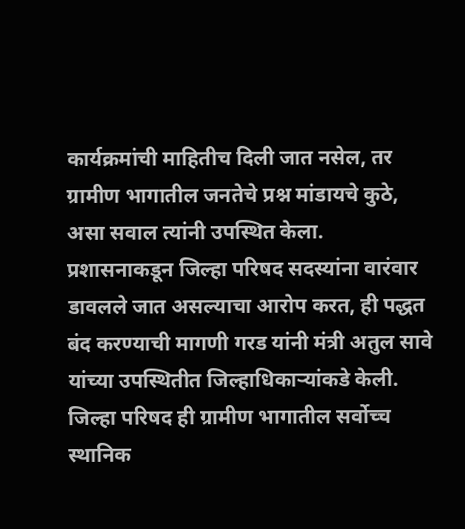कार्यक्रमांची माहितीच दिली जात नसेल, तर ग्रामीण भागातील जनतेचे प्रश्न मांडायचे कुठे, असा सवाल त्यांनी उपस्थित केला. प्रशासनाकडून जिल्हा परिषद सदस्यांना वारंवार डावलले जात असल्याचा आरोप करत, ही पद्धत बंद करण्याची मागणी गरड यांनी मंत्री अतुल सावे यांच्या उपस्थितीत जिल्हाधिकाऱ्यांकडे केली. जिल्हा परिषद ही ग्रामीण भागातील सर्वोच्च स्थानिक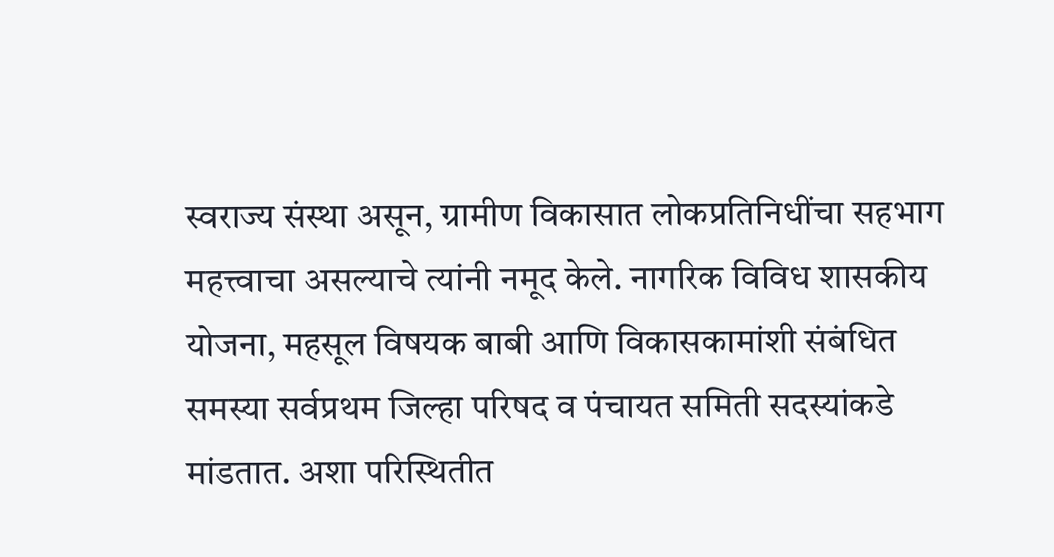स्वराज्य संस्था असून, ग्रामीण विकासात लोकप्रतिनिधींचा सहभाग महत्त्वाचा असल्याचे त्यांनी नमूद केले. नागरिक विविध शासकीय योजना, महसूल विषयक बाबी आणि विकासकामांशी संबंधित समस्या सर्वप्रथम जिल्हा परिषद व पंचायत समिती सदस्यांकडे मांडतात. अशा परिस्थितीत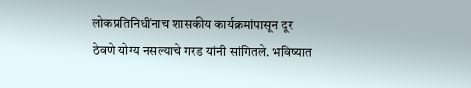लोकप्रतिनिधींनाच शासकीय कार्यक्रमांपासून दूर ठेवणे योग्य नसल्याचे गरड यांनी सांगितले. भविष्यात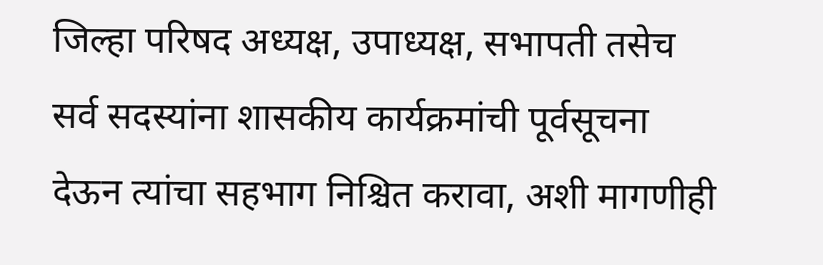जिल्हा परिषद अध्यक्ष, उपाध्यक्ष, सभापती तसेच सर्व सदस्यांना शासकीय कार्यक्रमांची पूर्वसूचना देऊन त्यांचा सहभाग निश्चित करावा, अशी मागणीही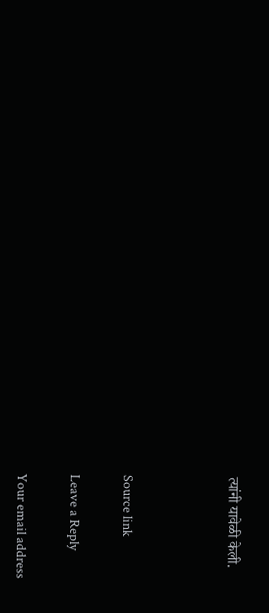त्यांनी यावेळी केली.



Source link

Leave a Reply

Your email address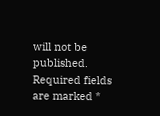will not be published. Required fields are marked *